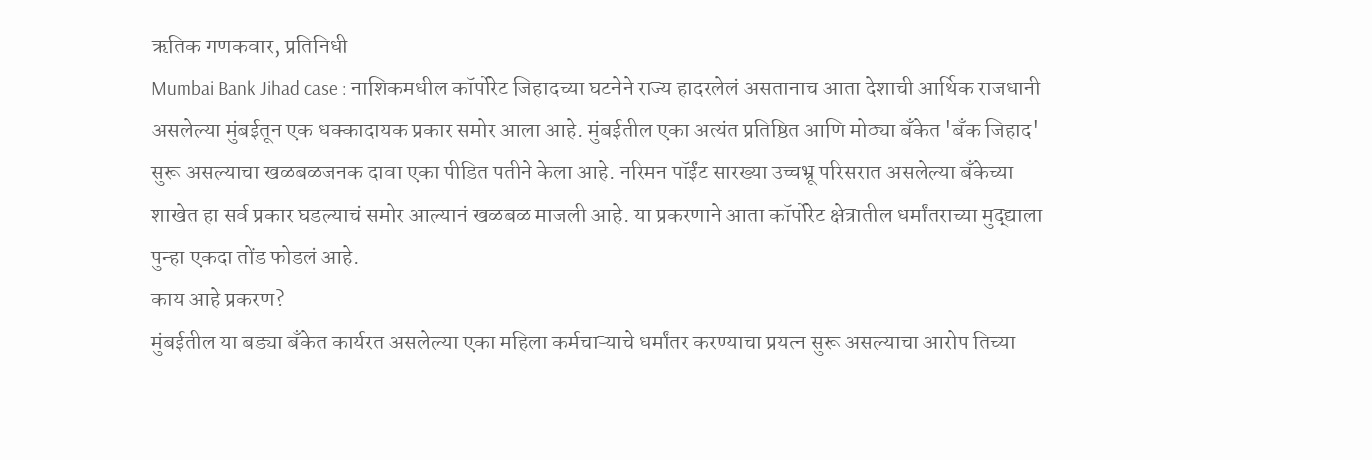ऋतिक गणकवार, प्रतिनिधी
Mumbai Bank Jihad case : नाशिकमधील कॉर्पोरेट जिहादच्या घटनेने राज्य हादरलेलं असतानाच आता देशाची आर्थिक राजधानी असलेल्या मुंबईतून एक धक्कादायक प्रकार समोर आला आहे. मुंबईतील एका अत्यंत प्रतिष्ठित आणि मोठ्या बँकेत 'बँक जिहाद' सुरू असल्याचा खळबळजनक दावा एका पीडित पतीने केला आहे. नरिमन पॉईंट सारख्या उच्चभ्रू परिसरात असलेल्या बँकेच्या शाखेत हा सर्व प्रकार घडल्याचं समोर आल्यानं खळबळ माजली आहे. या प्रकरणाने आता कॉर्पोरेट क्षेत्रातील धर्मांतराच्या मुद्द्याला पुन्हा एकदा तोंड फोडलं आहे.
काय आहे प्रकरण?
मुंबईतील या बड्या बँकेत कार्यरत असलेल्या एका महिला कर्मचाऱ्याचे धर्मांतर करण्याचा प्रयत्न सुरू असल्याचा आरोप तिच्या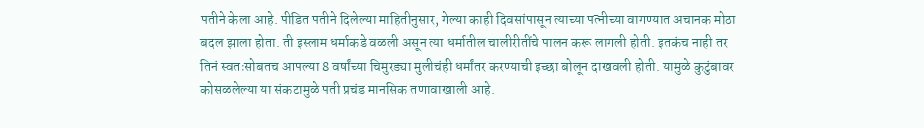पतीने केला आहे. पीडित पतीने दिलेल्या माहितीनुसार, गेल्या काही दिवसांपासून त्याच्या पत्नीच्या वागण्यात अचानक मोठा बदल झाला होता. ती इस्लाम धर्माकडे वळली असून त्या धर्मातील चालीरीतींचे पालन करू लागली होती. इतकंच नाही तर तिनं स्वतःसोबतच आपल्या 8 वर्षांच्या चिमुरड्या मुलीचंही धर्मांतर करण्याची इच्छा बोलून दाखवली होती. यामुळे कुटुंबावर कोसळलेल्या या संकटामुळे पती प्रचंड मानसिक तणावाखाली आहे.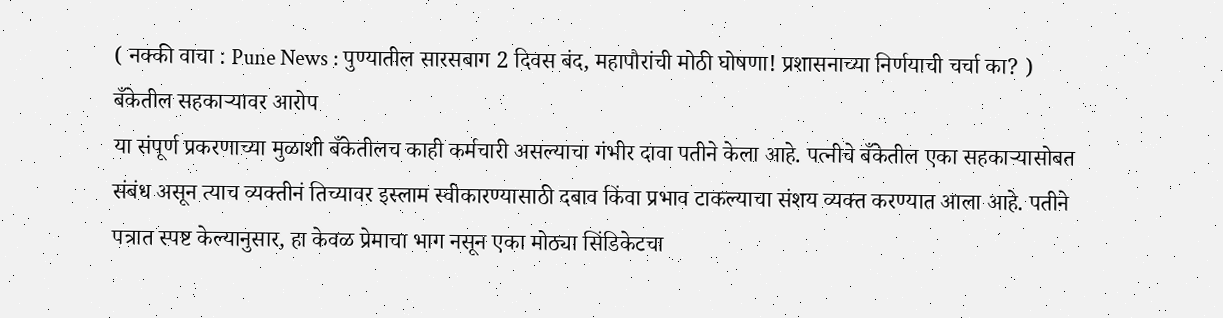( नक्की वाचा : Pune News : पुण्यातील सारसबाग 2 दिवस बंद, महापौरांची मोठी घोषणा! प्रशासनाच्या निर्णयाची चर्चा का? )
बँकेतील सहकाऱ्यावर आरोप
या संपूर्ण प्रकरणाच्या मुळाशी बँकेतीलच काही कर्मचारी असल्याचा गंभीर दावा पतीने केला आहे. पत्नीचे बँकेतील एका सहकाऱ्यासोबत संबंध असून त्याच व्यक्तीनं तिच्यावर इस्लाम स्वीकारण्यासाठी दबाव किंवा प्रभाव टाकल्याचा संशय व्यक्त करण्यात आला आहे. पतीने पत्रात स्पष्ट केल्यानुसार, हा केवळ प्रेमाचा भाग नसून एका मोठ्या सिंडिकेटचा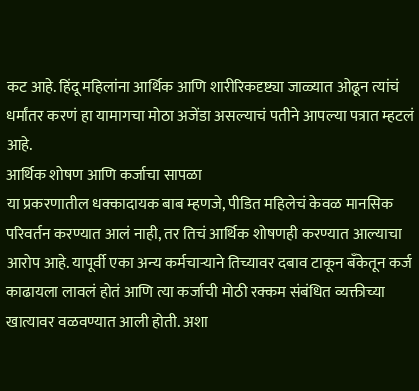कट आहे. हिंदू महिलांना आर्थिक आणि शारीरिकदृष्ट्या जाळ्यात ओढून त्यांचं धर्मांतर करणं हा यामागचा मोठा अजेंडा असल्याचं पतीने आपल्या पत्रात म्हटलं आहे.
आर्थिक शोषण आणि कर्जाचा सापळा
या प्रकरणातील धक्कादायक बाब म्हणजे, पीडित महिलेचं केवळ मानसिक परिवर्तन करण्यात आलं नाही, तर तिचं आर्थिक शोषणही करण्यात आल्याचा आरोप आहे. यापूर्वी एका अन्य कर्मचाऱ्याने तिच्यावर दबाव टाकून बँकेतून कर्ज काढायला लावलं होतं आणि त्या कर्जाची मोठी रक्कम संबंधित व्यक्तीच्या खात्यावर वळवण्यात आली होती. अशा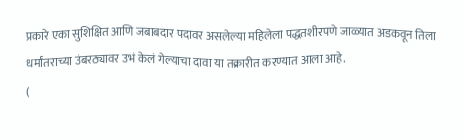प्रकारे एका सुशिक्षित आणि जबाबदार पदावर असलेल्या महिलेला पद्धतशीरपणे जाळ्यात अडकवून तिला धर्मांतराच्या उंबरठ्यावर उभं केलं गेल्याचा दावा या तक्रारीत करण्यात आला आहे.
(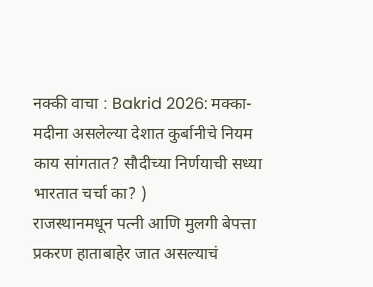नक्की वाचा : Bakrid 2026: मक्का-मदीना असलेल्या देशात कुर्बानीचे नियम काय सांगतात? सौदीच्या निर्णयाची सध्या भारतात चर्चा का? )
राजस्थानमधून पत्नी आणि मुलगी बेपत्ता
प्रकरण हाताबाहेर जात असल्याचं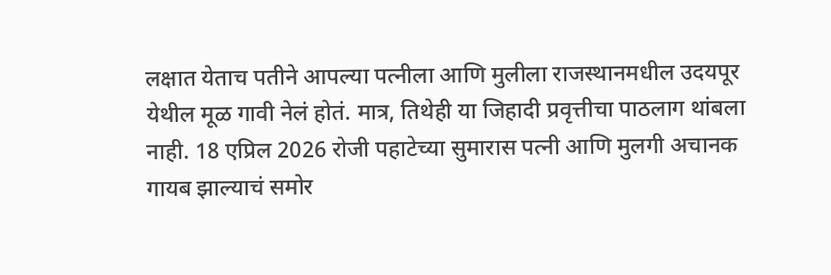लक्षात येताच पतीने आपल्या पत्नीला आणि मुलीला राजस्थानमधील उदयपूर येथील मूळ गावी नेलं होतं. मात्र, तिथेही या जिहादी प्रवृत्तीचा पाठलाग थांबला नाही. 18 एप्रिल 2026 रोजी पहाटेच्या सुमारास पत्नी आणि मुलगी अचानक गायब झाल्याचं समोर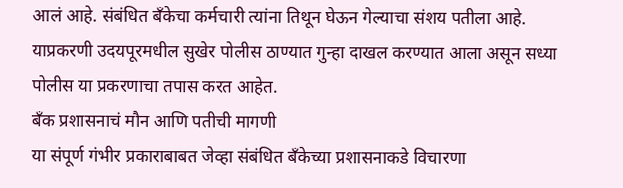आलं आहे. संबंधित बँकेचा कर्मचारी त्यांना तिथून घेऊन गेल्याचा संशय पतीला आहे. याप्रकरणी उदयपूरमधील सुखेर पोलीस ठाण्यात गुन्हा दाखल करण्यात आला असून सध्या पोलीस या प्रकरणाचा तपास करत आहेत.
बँक प्रशासनाचं मौन आणि पतीची मागणी
या संपूर्ण गंभीर प्रकाराबाबत जेव्हा संबंधित बँकेच्या प्रशासनाकडे विचारणा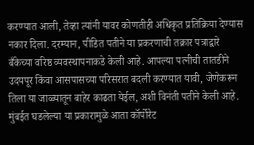करण्यात आली, तेव्हा त्यांनी यावर कोणतीही अधिकृत प्रतिक्रिया देण्यास नकार दिला. दरम्यान, पीडित पतीने या प्रकरणाची तक्रार पत्राद्वारे बँकेच्या वरिष्ठ व्यवस्थापनाकडे केली आहे. आपल्या पत्नीची तातडीने उदयपूर किंवा आसपासच्या परिसरात बदली करण्यात यावी, जेणेकरून तिला या जाळ्यातून बाहेर काढता येईल, अशी विनंती पतीने केली आहे. मुंबईत घडलेल्या या प्रकारामुळे आता कॉर्पोरेट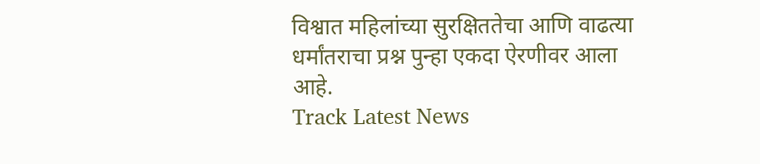विश्वात महिलांच्या सुरक्षिततेचा आणि वाढत्या धर्मांतराचा प्रश्न पुन्हा एकदा ऐरणीवर आला आहे.
Track Latest News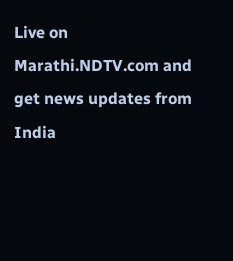Live on Marathi.NDTV.com and get news updates from India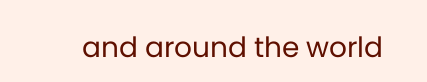and around the world